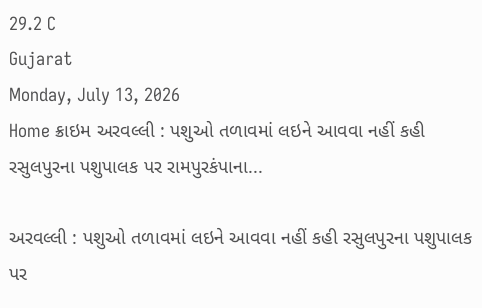29.2 C
Gujarat
Monday, July 13, 2026
Home ક્રાઇમ અરવલ્લી : પશુઓ તળાવમાં લઇને આવવા નહીં કહી રસુલપુરના પશુપાલક પર રામપુરકંપાના...

અરવલ્લી : પશુઓ તળાવમાં લઇને આવવા નહીં કહી રસુલપુરના પશુપાલક પર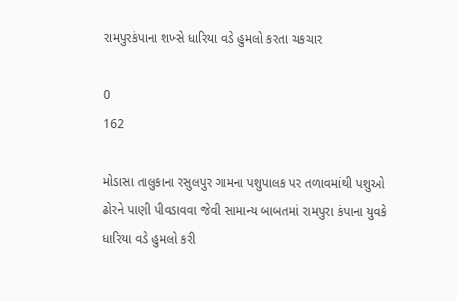રામપુરકંપાના શખ્સે ધારિયા વડે હુમલો કરતા ચકચાર

0
162

મોડાસા તાલુકાના રસુલપુર ગામના પશુપાલક પર તળાવમાંથી પશુઓ ઢોરને પાણી પીવડાવવા જેવી સામાન્ય બાબતમાં રામપુરા કંપાના યુવકે ધારિયા વડે હુમલો કરી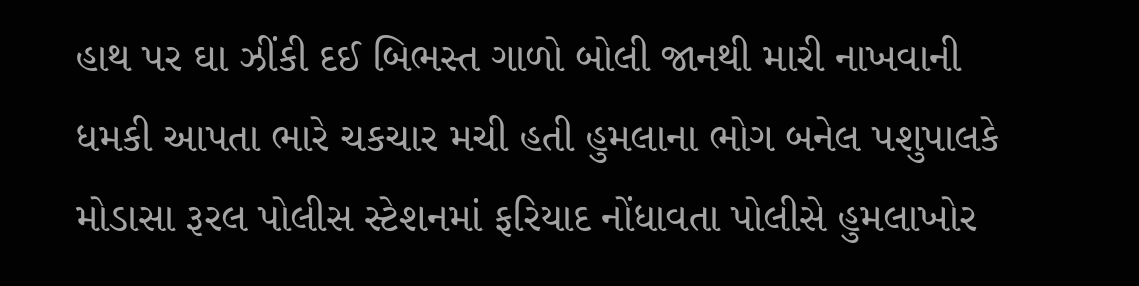હાથ પર ઘા ઝીંકી દઈ બિભસ્ત ગાળો બોલી જાનથી મારી નાખવાની ધમકી આપતા ભારે ચકચાર મચી હતી હુમલાના ભોગ બનેલ પશુપાલકે મોડાસા રૂરલ પોલીસ સ્ટેશનમાં ફરિયાદ નોંધાવતા પોલીસે હુમલાખોર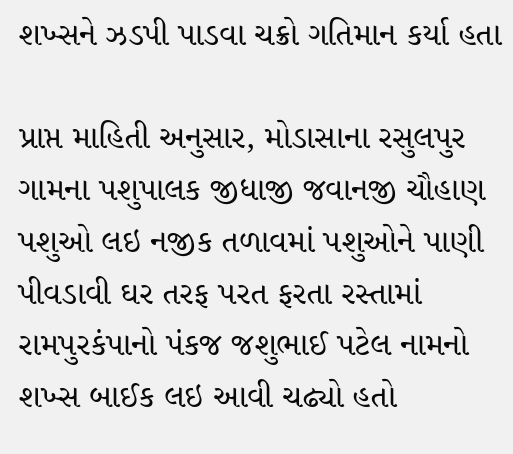શખ્સને ઝડપી પાડવા ચક્રો ગતિમાન કર્યા હતા

પ્રાપ્ત માહિતી અનુસાર, મોડાસાના રસુલપુર ગામના પશુપાલક જીધાજી જવાનજી ચૌહાણ પશુઓ લઇ નજીક તળાવમાં પશુઓને પાણી પીવડાવી ઘર તરફ પરત ફરતા રસ્તામાં રામપુરકંપાનો પંકજ જશુભાઈ પટેલ નામનો શખ્સ બાઈક લઇ આવી ચઢ્યો હતો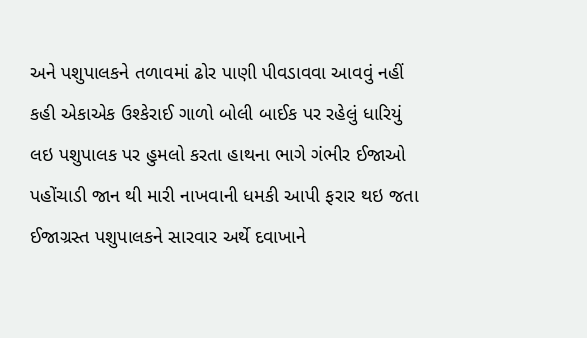અને પશુપાલકને તળાવમાં ઢોર પાણી પીવડાવવા આવવું નહીં કહી એકાએક ઉશ્કેરાઈ ગાળો બોલી બાઈક પર રહેલું ધારિયું લઇ પશુપાલક પર હુમલો કરતા હાથના ભાગે ગંભીર ઈજાઓ પહોંચાડી જાન થી મારી નાખવાની ધમકી આપી ફરાર થઇ જતા ઈજાગ્રસ્ત પશુપાલકને સારવાર અર્થે દવાખાને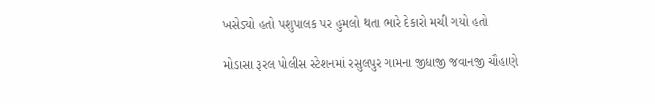ખસેડ્યો હતો પશુપાલક પર હુમલો થતા ભારે દેકારો મચી ગયો હતો

મોડાસા રૂરલ પોલીસ સ્ટેશનમાં રસુલપુર ગામના જીધાજી જવાનજી ચૌહાણે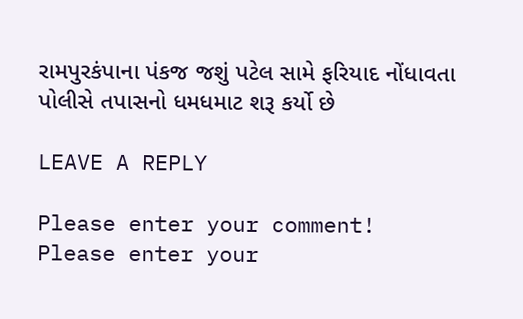રામપુરકંપાના પંકજ જશું પટેલ સામે ફરિયાદ નોંધાવતા પોલીસે તપાસનો ધમધમાટ શરૂ કર્યો છે

LEAVE A REPLY

Please enter your comment!
Please enter your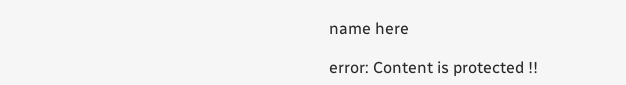name here

error: Content is protected !!